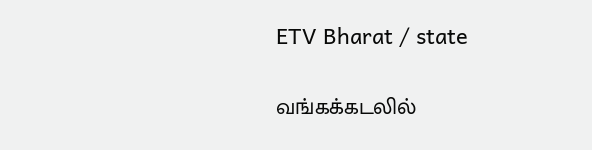ETV Bharat / state

வங்கக்கடலில்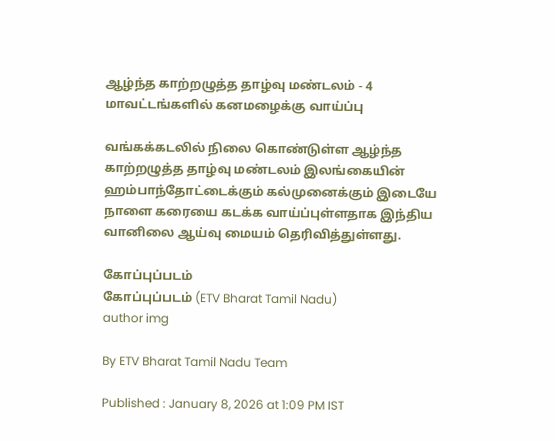ஆழ்ந்த காற்றழுத்த தாழ்வு மண்டலம் - 4 மாவட்டங்களில் கனமழைக்கு வாய்ப்பு

வங்கக்கடலில் நிலை கொண்டுள்ள ஆழ்ந்த காற்றழுத்த தாழ்வு மண்டலம் இலங்கையின் ஹம்பாந்தோட்டைக்கும் கல்முனைக்கும் இடையே நாளை கரையை கடக்க வாய்ப்புள்ளதாக இந்திய வானிலை ஆய்வு மையம் தெரிவித்துள்ளது.

கோப்புப்படம்
கோப்புப்படம் (ETV Bharat Tamil Nadu)
author img

By ETV Bharat Tamil Nadu Team

Published : January 8, 2026 at 1:09 PM IST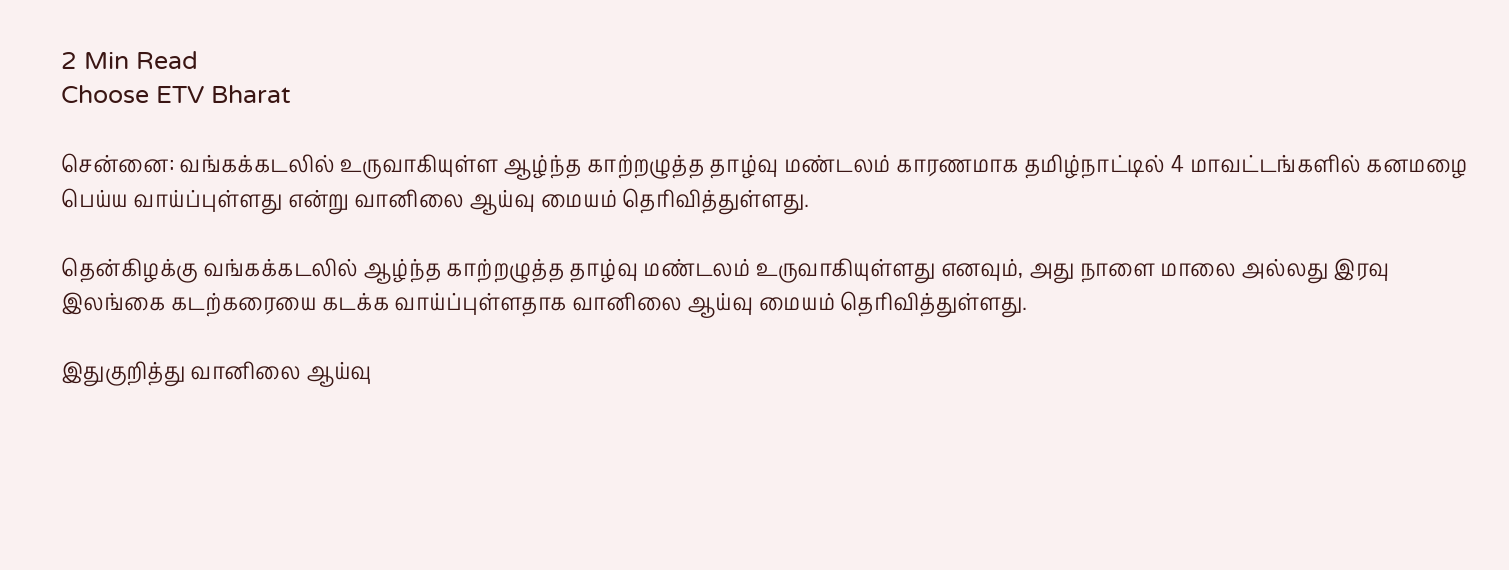2 Min Read
Choose ETV Bharat

சென்னை: வங்கக்கடலில் உருவாகியுள்ள ஆழ்ந்த காற்றழுத்த தாழ்வு மண்டலம் காரணமாக தமிழ்நாட்டில் 4 மாவட்டங்களில் கனமழை பெய்ய வாய்ப்புள்ளது என்று வானிலை ஆய்வு மையம் தெரிவித்துள்ளது.

தென்கிழக்கு வங்கக்கடலில் ஆழ்ந்த காற்றழுத்த தாழ்வு மண்டலம் உருவாகியுள்ளது எனவும், அது நாளை மாலை அல்லது இரவு இலங்கை கடற்கரையை கடக்க வாய்ப்புள்ளதாக வானிலை ஆய்வு மையம் தெரிவித்துள்ளது.

இதுகுறித்து வானிலை ஆய்வு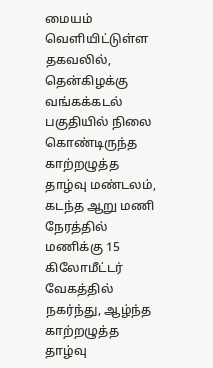மையம் வெளியிட்டுள்ள தகவலில், தென்கிழக்கு வங்கக்கடல் பகுதியில் நிலை கொண்டிருந்த காற்றழுத்த தாழ்வு மண்டலம், கடந்த ஆறு மணி நேரத்தில் மணிக்கு 15 கிலோமீட்டர் வேகத்தில் நகர்ந்து, ஆழ்ந்த காற்றழுத்த தாழ்வு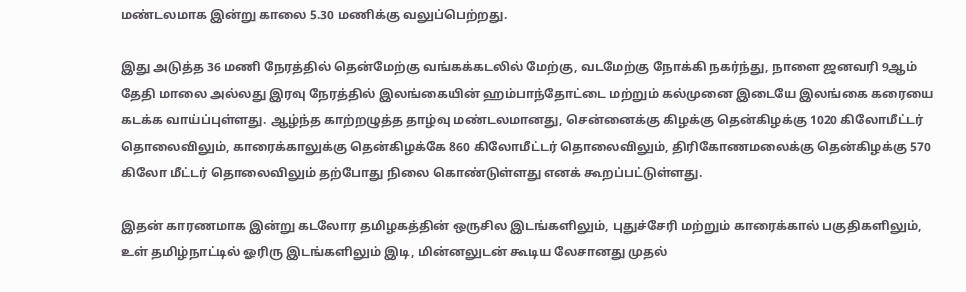மண்டலமாக இன்று காலை 5.30 மணிக்கு வலுப்பெற்றது.

இது அடுத்த 36 மணி நேரத்தில் தென்மேற்கு வங்கக்கடலில் மேற்கு, வடமேற்கு நோக்கி நகர்ந்து, நாளை ஜனவரி 9ஆம் தேதி மாலை அல்லது இரவு நேரத்தில் இலங்கையின் ஹம்பாந்தோட்டை மற்றும் கல்முனை இடையே இலங்கை கரையை கடக்க வாய்ப்புள்ளது. ஆழ்ந்த காற்றழுத்த தாழ்வு மண்டலமானது, சென்னைக்கு கிழக்கு தென்கிழக்கு 1020 கிலோமீட்டர் தொலைவிலும், காரைக்காலுக்கு தென்கிழக்கே 860 கிலோமீட்டர் தொலைவிலும், திரிகோணமலைக்கு தென்கிழக்கு 570 கிலோ மீட்டர் தொலைவிலும் தற்போது நிலை கொண்டுள்ளது எனக் கூறப்பட்டுள்ளது.

இதன் காரணமாக இன்று கடலோர தமிழகத்தின் ஒருசில இடங்களிலும், புதுச்சேரி மற்றும் காரைக்கால் பகுதிகளிலும், உள் தமிழ்நாட்டில் ஓரிரு இடங்களிலும் இடி, மின்னலுடன் கூடிய லேசானது முதல்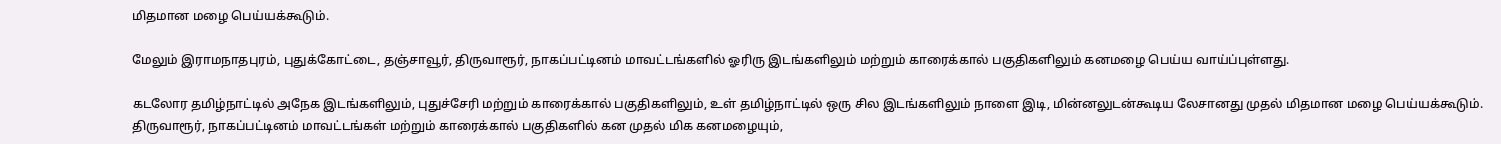மிதமான மழை பெய்யக்கூடும்.

மேலும் இராமநாதபுரம், புதுக்கோட்டை, தஞ்சாவூர், திருவாரூர், நாகப்பட்டினம் மாவட்டங்களில் ஓரிரு இடங்களிலும் மற்றும் காரைக்கால் பகுதிகளிலும் கனமழை பெய்ய வாய்ப்புள்ளது.

கடலோர தமிழ்நாட்டில் அநேக இடங்களிலும், புதுச்சேரி மற்றும் காரைக்கால் பகுதிகளிலும், உள் தமிழ்நாட்டில் ஒரு சில இடங்களிலும் நாளை இடி, மின்னலுடன்கூடிய லேசானது முதல் மிதமான மழை பெய்யக்கூடும். திருவாரூர், நாகப்பட்டினம் மாவட்டங்கள் மற்றும் காரைக்கால் பகுதிகளில் கன முதல் மிக கனமழையும்,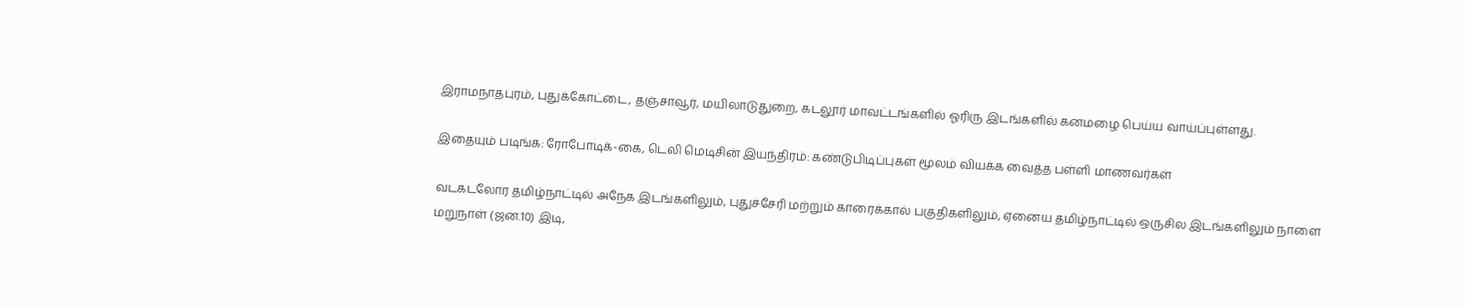இராமநாதபுரம், புதுக்கோட்டை, தஞ்சாவூர், மயிலாடுதுறை, கடலூர் மாவட்டங்களில் ஓரிரு இடங்களில் கனமழை பெய்ய வாய்ப்புள்ளது.

இதையும் படிங்க: ரோபோடிக்-கை, டெலி மெடிசின் இயந்திரம்: கண்டுபிடிப்புகள் மூலம் வியக்க வைத்த பள்ளி மாணவர்கள்

வடகடலோர தமிழ்நாட்டில் அநேக இடங்களிலும், புதுச்சேரி மற்றும் காரைக்கால் பகுதிகளிலும், ஏனைய தமிழ்நாட்டில் ஒருசில இடங்களிலும் நாளை மறுநாள் (ஜன.10) இடி,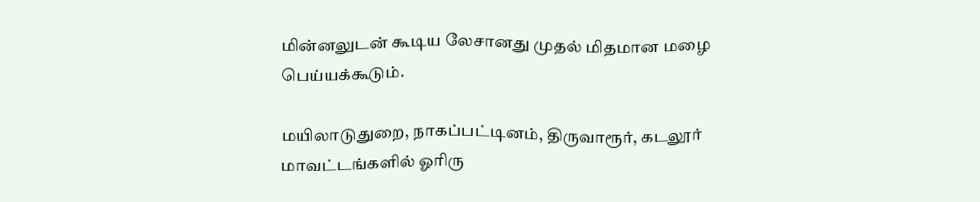மின்னலுடன் கூடிய லேசானது முதல் மிதமான மழை பெய்யக்கூடும்.

மயிலாடுதுறை, நாகப்பட்டினம், திருவாரூர், கடலூர் மாவட்டங்களில் ஓரிரு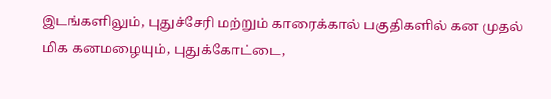இடங்களிலும், புதுச்சேரி மற்றும் காரைக்கால் பகுதிகளில் கன முதல் மிக கனமழையும், புதுக்கோட்டை,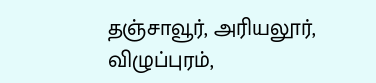தஞ்சாவூர், அரியலூர், விழுப்புரம்,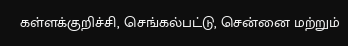கள்ளக்குறிச்சி, செங்கல்பட்டு, சென்னை மற்றும்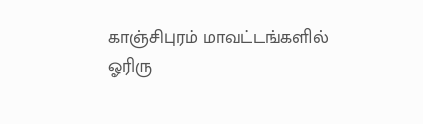காஞ்சிபுரம் மாவட்டங்களில் ஓரிரு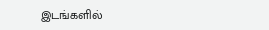இடங்களில்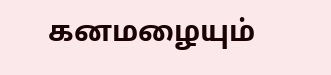கனமழையும்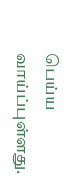பெய்ய வாய்ப்புள்ளது.